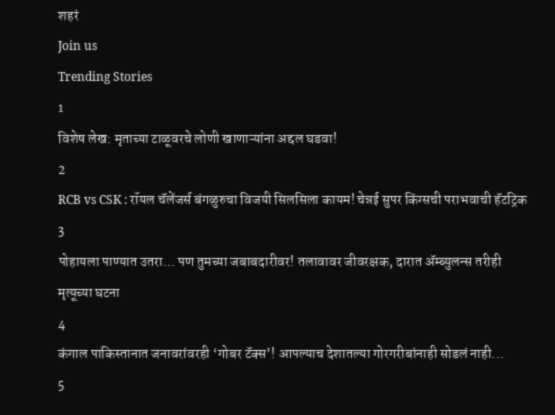शहरं
Join us
Trending Stories
1
विशेष लेख: मृताच्या टाळूवरचे लोणी खाणाऱ्यांना अद्दल घडवा!
2
RCB vs CSK : रॉयल चॅलेंजर्स बंगळुरुचा विजयी सिलसिला कायम! चेन्नई सुपर किंग्सची पराभवाची हॅटट्रिक
3
पोहायला पाण्यात उतरा... पण तुमच्या जबाबदारीवर! तलावावर जीवरक्षक, दारात ॲम्ब्युलन्स तरीही मृत्यूच्या घटना
4
कंगाल पाकिस्तानात जनावरांवरही ‘गोबर टॅक्स’! आपल्याच देशातल्या गोरगरीबांनाही सोडलं नाही...
5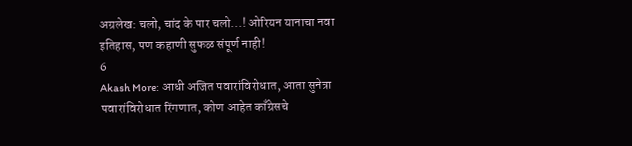अग्रलेख: चलो, चांद के पार चलो...! ओरियन यानाचा नवा इतिहास, पण कहाणी सुफळ संपूर्ण नाही!
6
Akash More: आधी अजित पवारांविरोधात, आता सुनेत्रा पवारांविरोधात रिंगणात, कोण आहेत काँग्रेसचे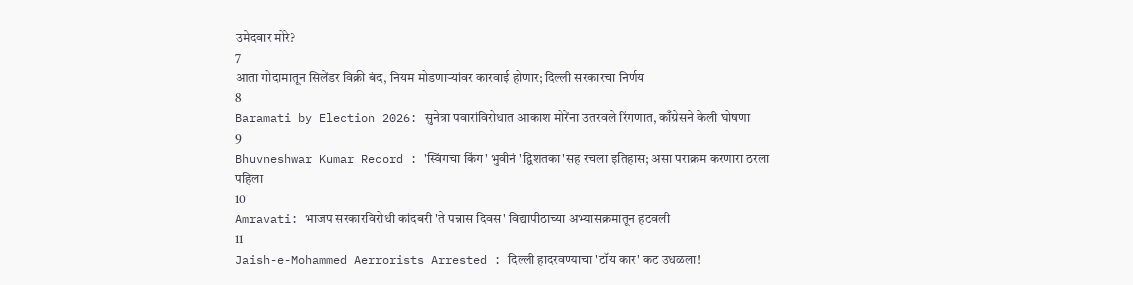उमेदवार मोरे?
7
आता गोदामातून सिलेंडर विक्री बंद, नियम मोडणाऱ्यांवर कारवाई होणार; दिल्ली सरकारचा निर्णय
8
Baramati by Election 2026: सुनेत्रा पवारांविरोधात आकाश मोरेंना उतरवले रिंगणात, काँग्रेसने केली घोषणा
9
Bhuvneshwar Kumar Record : 'स्विंगचा किंग' भुवीनं 'द्विशतका'सह रचला इतिहास; असा पराक्रम करणारा ठरला पहिला
10
Amravati: भाजप सरकारविरोधी कांदबरी 'ते पन्नास दिवस' विद्यापीठाच्या अभ्यासक्रमातून हटवली
11
Jaish-e-Mohammed Aerrorists Arrested : दिल्ली हादरवण्याचा 'टॉय कार' कट उधळला!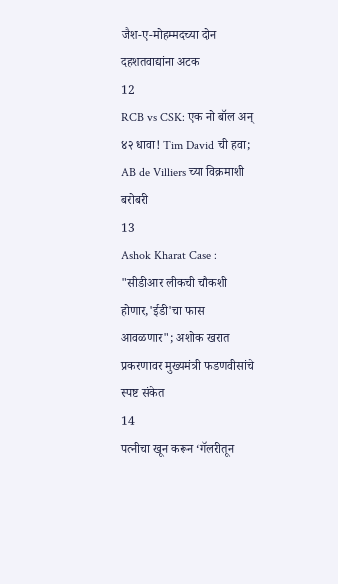जैश-ए-मोहम्मदच्या दोन दहशतवाद्यांना अटक
12
RCB vs CSK: एक नो बॉल अन् ४२ धावा! Tim David ची हवा; AB de Villiers च्या विक्रमाशी बरोबरी
13
Ashok Kharat Case : "सीडीआर लीकची चौकशी होणार,'ईडी'चा फास आवळणार"; अशोक खरात प्रकरणावर मुख्यमंत्री फडणवीसांचे स्पष्ट संकेत
14
पत्नीचा खून करून ‘गॅलरीतून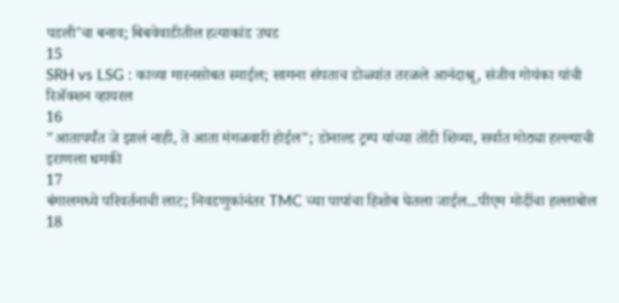पडली’चा बनाव; बिबवेवाडीतील हत्याकांड उघड
15
SRH vs LSG : काव्या मारनसोबत स्माईल; सामना संपताच डोळ्यांत तरळले आनंदाश्रू, संजीव गोयंका यांची रिॲक्शन व्हायरल
16
"आतापर्यंत जे झालं नाही, ते आता मंगळवारी होईल"; डोनाल्ड ट्रम्प यांच्या तोंडी शिव्या, सर्वात मोठ्या हल्ल्याची इराणला धमकी
17
बंगालमध्ये परिवर्तनाची लाट; निवडणुकांनंतर TMC च्या पापांचा हिशोब घेतला जाईल...पीएम मोदींचा हल्लाबोल
18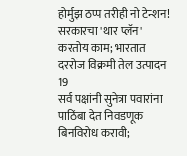होर्मुझ ठप्प तरीही नो टेन्शन! सरकारचा 'थार प्लॅन' करतोय काम; भारतात दररोज विक्रमी तेल उत्पादन
19
सर्व पक्षांनी सुनेत्रा पवारांना पाठिंबा देत निवडणूक बिनविरोध करावी;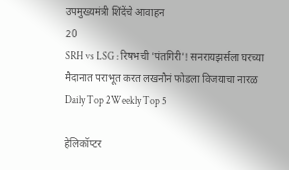उपमुख्यमंत्री शिंदेंचे आवाहन
20
SRH vs LSG : रिषभची 'पंतगिरी'! सनरायझर्सला घरच्या मैदानात पराभूत करत लखनौनं फोडला विजयाचा नारळ
Daily Top 2Weekly Top 5

हेलिकॉप्टर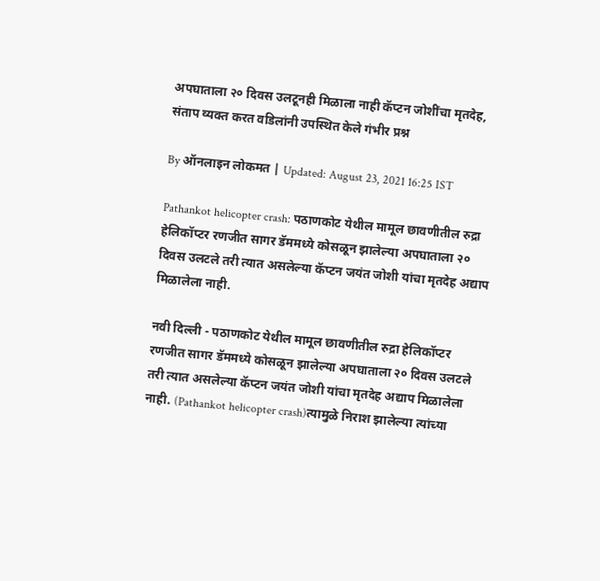अपघाताला २० दिवस उलटूनही मिळाला नाही कॅप्टन जोशींचा मृतदेह, संताप व्यक्त करत वडिलांनी उपस्थित केले गंभीर प्रश्न

By ऑनलाइन लोकमत | Updated: August 23, 2021 16:25 IST

Pathankot helicopter crash: पठाणकोट येथील मामूल छावणीतील रुद्रा हेलिकॉप्टर रणजीत सागर डॅममध्ये कोसळून झालेल्या अपघाताला २० दिवस उलटले तरी त्यात असलेल्या कॅप्टन जयंत जोशी यांचा मृतदेह अद्याप मिळालेला नाही.

नवी दिल्ली - पठाणकोट येथील मामूल छावणीतील रुद्रा हेलिकॉप्टर रणजीत सागर डॅममध्ये कोसळून झालेल्या अपघाताला २० दिवस उलटले तरी त्यात असलेल्या कॅप्टन जयंत जोशी यांचा मृतदेह अद्याप मिळालेला नाही. (Pathankot helicopter crash)त्यामुळे निराश झालेल्या त्यांच्या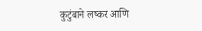कुटुंबाने लष्कर आणि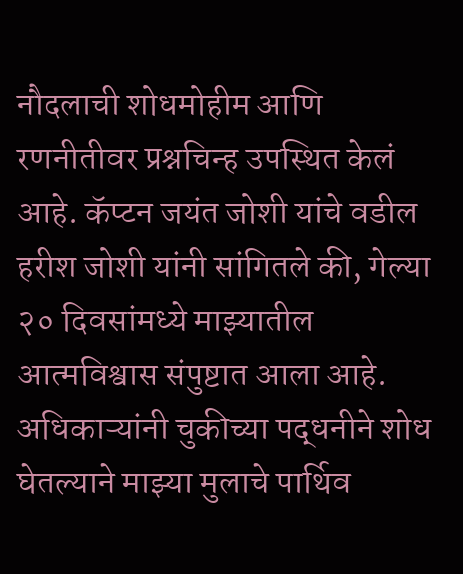नौदलाची शोधमोहीम आणि रणनीतीवर प्रश्नचिन्ह उपस्थित केलं आहे. कॅप्टन जयंत जोशी यांचे वडील हरीश जोशी यांनी सांगितले की, गेल्या २० दिवसांमध्ये माझ्यातील आत्मविश्वास संपुष्टात आला आहे. अधिकाऱ्यांनी चुकीच्या पद्धनीने शोध घेतल्याने माझ्या मुलाचे पार्थिव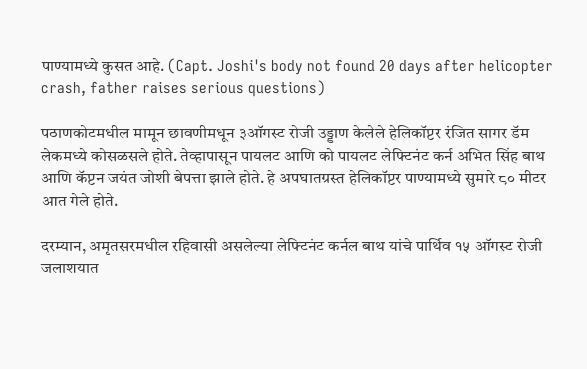पाण्यामध्ये कुसत आहे. (Capt. Joshi's body not found 20 days after helicopter crash, father raises serious questions)

पठाणकोटमधील मामून छावणीमधून ३ऑगस्ट रोजी उड्डाण केलेले हेलिकॉप्टर रंजित सागर डॅम लेकमध्ये कोसळसले होते. तेव्हापासून पायलट आणि को पायलट लेफ्टिनंट कर्न अभित सिंह बाथ आणि कॅप्टन जयंत जोशी बेपत्ता झाले होते. हे अपघातग्रस्त हेलिकॉप्टर पाण्यामध्ये सुमारे ८० मीटर आत गेले होते.

दरम्यान, अमृतसरमधील रहिवासी असलेल्या लेफ्टिनंट कर्नल बाथ यांचे पार्थिव १५ ऑगस्ट रोजी जलाशयात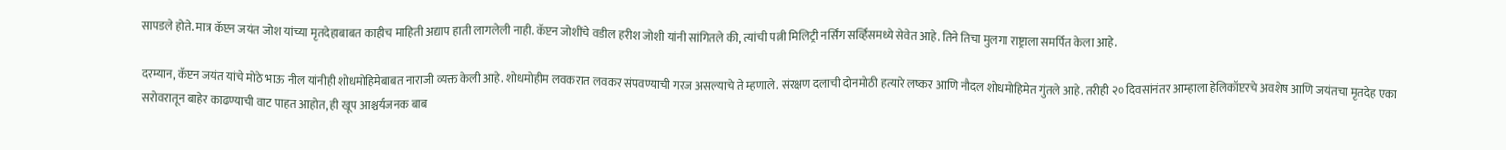सापडले होते. मात्र कॅप्टन जयंत जोश यांच्या मृतदेहाबाबत काहीच माहिती अद्याप हाती लागलेली नाही. कॅप्टन जोशींचे वडील हरीश जोशी यांनी सांगितले की, त्यांची पत्नी मिलिट्री नर्सिंग सर्व्हिसमध्ये सेवेत आहे. तिने तिचा मुलगा राष्ट्राला समर्पित केला आहे.

दरम्यान, कॅप्टन जयंत यांचे मोठे भाऊ नील यांनीही शोधमोहिमेबाबत नाराजी व्यक्त केली आहे. शोधमोहीम लवकरात लवकर संपवण्याची गरज असल्याचे ते म्हणाले. संरक्षण दलाची दोनमोठी हत्यारे लष्कर आणि नौदल शोधमोहिमेत गुंतले आहे. तरीही २० दिवसांनंतर आम्हाला हेलिकॉप्टरचे अवशेष आणि जयंतचा मृतदेह एका सरोवरातून बाहेर काढण्याची वाट पाहत आहोत, ही खूप आश्चर्यजनक बाब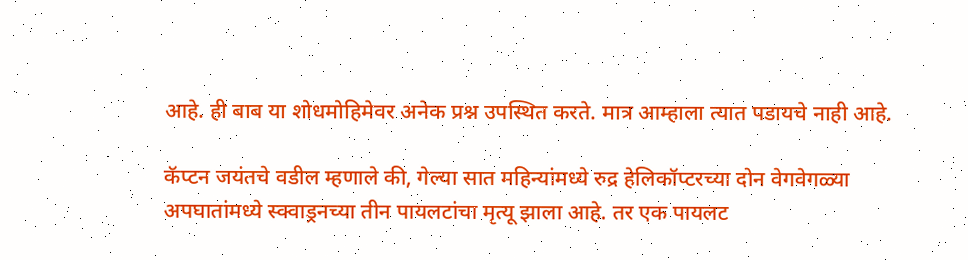आहे. ही बाब या शोधमोहिमेवर अनेक प्रश्न उपस्थित करते. मात्र आम्हाला त्यात पडायचे नाही आहे.

कॅप्टन जयंतचे वडील म्हणाले की, गेल्या सात महिन्यांमध्ये रुद्र हेलिकॉप्टरच्या दोन वेगवेगळ्या अपघातांमध्ये स्क्वाड्रनच्या तीन पायलटांचा मृत्यू झाला आहे. तर एक पायलट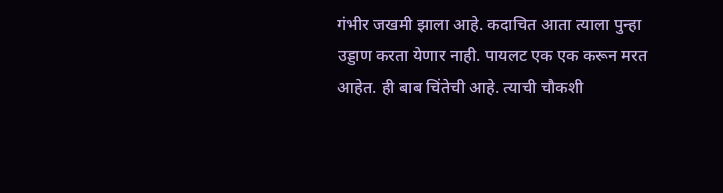गंभीर जखमी झाला आहे. कदाचित आता त्याला पुन्हा उड्डाण करता येणार नाही. पायलट एक एक करून मरत आहेत. ही बाब चिंतेची आहे. त्याची चौकशी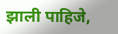झाली पाहिजे,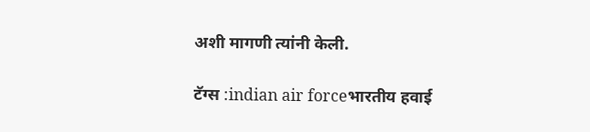अशी मागणी त्यांनी केली.

टॅग्स :indian air forceभारतीय हवाई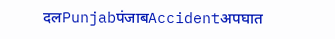दलPunjabपंजाबAccidentअपघात